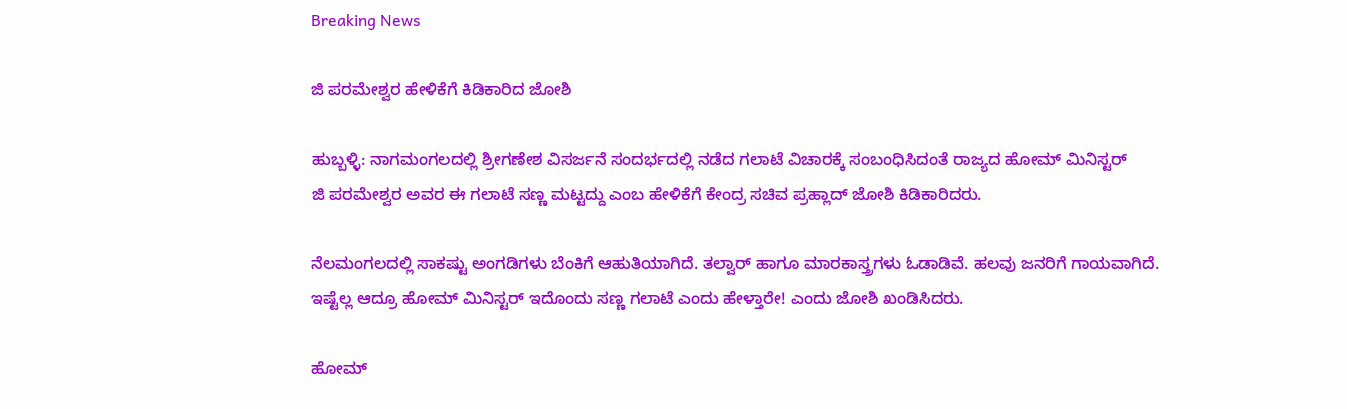Breaking News

ಜಿ ಪರಮೇಶ್ವರ ಹೇಳಿಕೆಗೆ ಕಿಡಿಕಾರಿದ ಜೋಶಿ

ಹುಬ್ಬಳ್ಳಿ: ನಾಗಮಂಗಲದಲ್ಲಿ ಶ್ರೀಗಣೇಶ ವಿಸರ್ಜನೆ ಸಂದರ್ಭದಲ್ಲಿ ನಡೆದ ಗಲಾಟೆ ವಿಚಾರಕ್ಕೆ ಸಂಬಂಧಿಸಿದಂತೆ ರಾಜ್ಯದ ಹೋಮ್ ಮಿನಿಸ್ಟರ್
ಜಿ ಪರಮೇಶ್ವರ ಅವರ ಈ ಗಲಾಟೆ ಸಣ್ಣ ಮಟ್ಟದ್ದು ಎಂಬ ಹೇಳಿಕೆಗೆ ಕೇಂದ್ರ ಸಚಿವ ಪ್ರಹ್ಲಾದ್ ಜೋಶಿ ಕಿಡಿಕಾರಿದರು.

ನೆಲಮಂಗಲದಲ್ಲಿ ಸಾಕಷ್ಟು ಅಂಗಡಿಗಳು ಬೆಂಕಿಗೆ ಆಹುತಿಯಾಗಿದೆ. ತಲ್ವಾರ್ ಹಾಗೂ ಮಾರಕಾಸ್ತ್ರಗಳು ಓಡಾಡಿವೆ. ಹಲವು ಜನರಿಗೆ ಗಾಯವಾಗಿದೆ. ಇಷ್ಟೆಲ್ಲ ಆದ್ರೂ ಹೋಮ್ ಮಿನಿಸ್ಟರ್ ಇದೊಂದು ಸಣ್ಣ ಗಲಾಟೆ ಎಂದು ಹೇಳ್ತಾರೇ! ಎಂದು ಜೋಶಿ ಖಂಡಿಸಿದರು.

ಹೋಮ್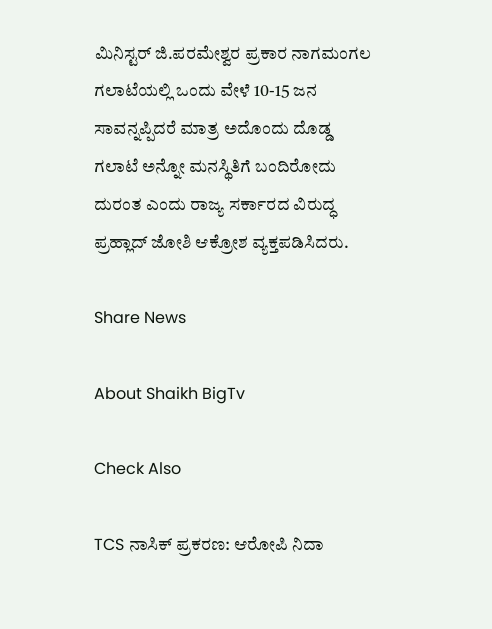ಮಿನಿಸ್ಟರ್ ಜಿ.ಪರಮೇಶ್ವರ ಪ್ರಕಾರ ನಾಗಮಂಗಲ ಗಲಾಟೆಯಲ್ಲಿ ಒಂದು ವೇಳೆ 10-15 ಜನ ಸಾವನ್ನಪ್ಪಿದರೆ ಮಾತ್ರ ಅದೊಂದು ದೊಡ್ಡ ಗಲಾಟೆ ಅನ್ನೋ ಮನಸ್ಥಿತಿಗೆ ಬಂದಿರೋದು ದುರಂತ ಎಂದು ರಾಜ್ಯ ಸರ್ಕಾರದ ವಿರುದ್ಧ ಪ್ರಹ್ಲಾದ್ ಜೋಶಿ ಆಕ್ರೋಶ ವ್ಯಕ್ತಪಡಿಸಿದರು.

Share News

About Shaikh BigTv

Check Also

TCS ನಾಸಿಕ್ ಪ್ರಕರಣ: ಆರೋಪಿ ನಿದಾ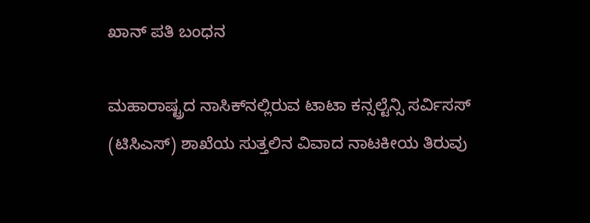ಖಾನ್ ಪತಿ ಬಂಧನ

ಮಹಾರಾಷ್ಟ್ರದ ನಾಸಿಕ್‌ನಲ್ಲಿರುವ ಟಾಟಾ ಕನ್ಸಲ್ಟೆನ್ಸಿ ಸರ್ವಿಸಸ್ (ಟಿಸಿಎಸ್) ಶಾಖೆಯ ಸುತ್ತಲಿನ ವಿವಾದ ನಾಟಕೀಯ ತಿರುವು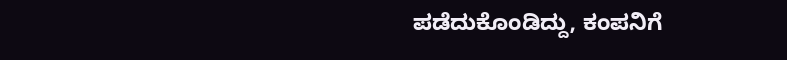ಪಡೆದುಕೊಂಡಿದ್ದು, ಕಂಪನಿಗೆ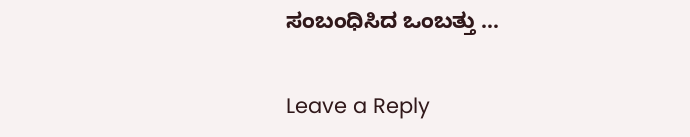ಸಂಬಂಧಿಸಿದ ಒಂಬತ್ತು …

Leave a Reply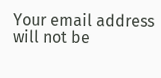Your email address will not be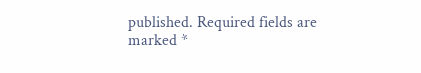published. Required fields are marked *